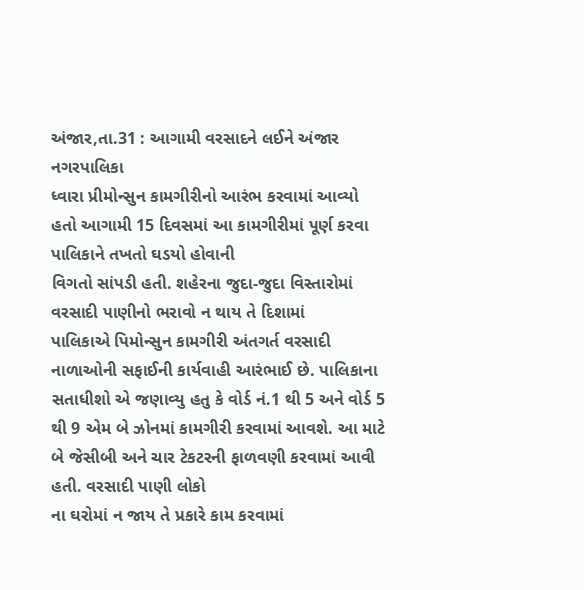અંજાર,તા.31 : આગામી વરસાદને લઈને અંજાર નગરપાલિકા
ધ્વારા પ્રીમોન્સુન કામગીરીનો આરંભ કરવામાં આવ્યો હતો આગામી 15 દિવસમાં આ કામગીરીમાં પૂર્ણ કરવા પાલિકાને તખતો ઘડયો હોવાની
વિગતો સાંપડી હતી. શહેરના જુદા-જુદા વિસ્તારોમાં વરસાદી પાણીનો ભરાવો ન થાય તે દિશામાં
પાલિકાએ પિમોન્સુન કામગીરી અંતગર્ત વરસાદી
નાળાઓની સફાઈની કાર્યવાહી આરંભાઈ છે. પાલિકાના
સતાધીશો એ જણાવ્યુ હતુ કે વોર્ડ નં.1 થી 5 અને વોર્ડ 5 થી 9 એમ બે ઝોનમાં કામગીરી કરવામાં આવશે. આ માટે બે જેસીબી અને ચાર ટેકટરની ફાળવણી કરવામાં આવી હતી. વરસાદી પાણી લોકો
ના ઘરોમાં ન જાય તે પ્રકારે કામ કરવામાં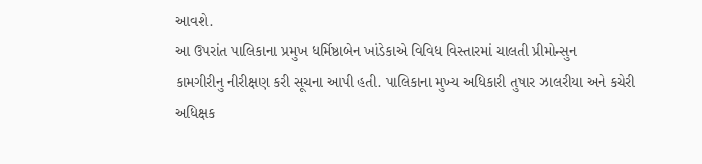આવશે.
આ ઉપરાંત પાલિકાના પ્રમુખ ધર્મિષ્ઠાબેન ખાંડેકાએ વિવિધ વિસ્તારમાં ચાલતી પ્રીમોન્સુન
કામગીરીનુ નીરીક્ષણ કરી સૂચના આપી હતી. પાલિકાના મુખ્ય અધિકારી તુષાર ઝાલરીયા અને કચેરી
અધિક્ષક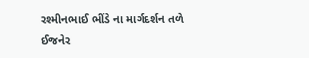રશ્મીનભાઈ ભીંડે ના માર્ગદર્શન તળે
ઈજનેર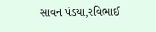સાવન પંડયા,રવિભાઈ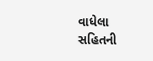વાધેલા
સહિતની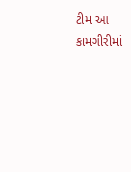ટીમ આ કામગીરીમાં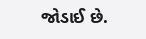જોડાઈ છે.